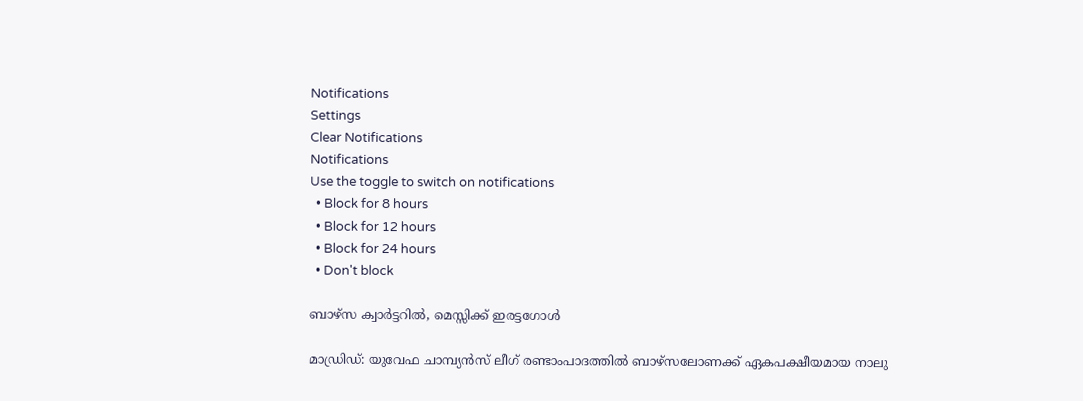Notifications
Settings
Clear Notifications
Notifications
Use the toggle to switch on notifications
  • Block for 8 hours
  • Block for 12 hours
  • Block for 24 hours
  • Don't block

ബാഴ്‌സ ക്വാര്‍ട്ടറില്‍, മെസ്സിക്ക് ഇരട്ടഗോള്‍

മാഡ്രിഡ്: യുവേഫ ചാമ്പ്യന്‍സ് ലീഗ് രണ്ടാംപാദത്തില്‍ ബാഴ്‌സലോണക്ക് ഏകപക്ഷീയമായ നാലു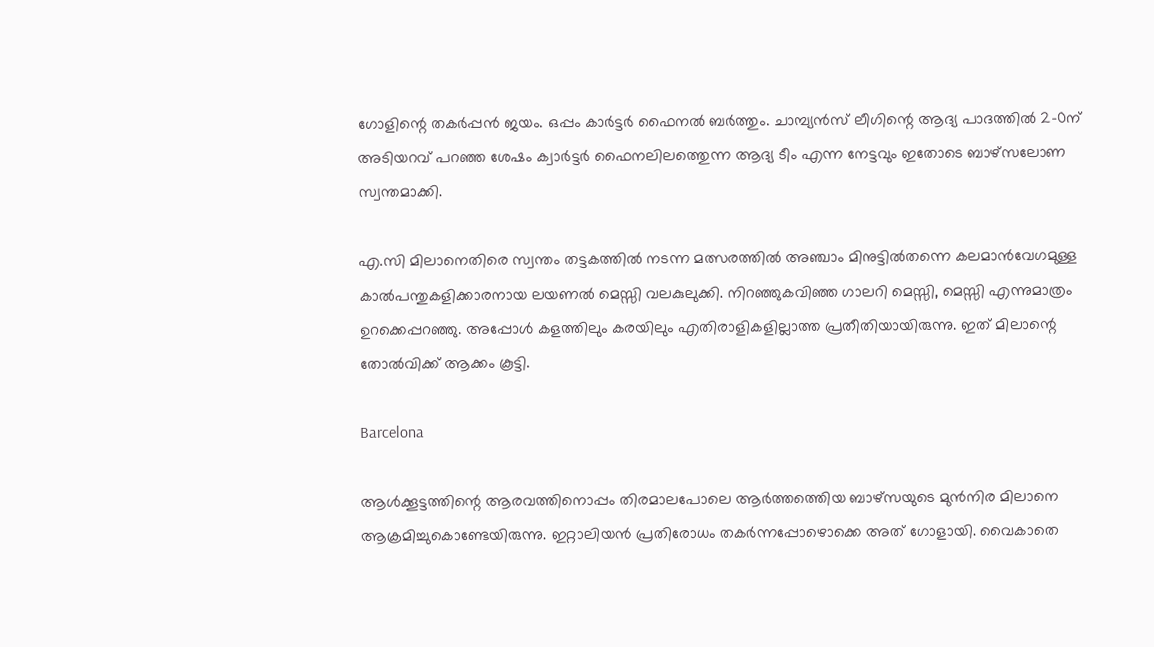ഗോളിന്റെ തകര്‍പ്പന്‍ ജയം. ഒപ്പം കാര്‍ട്ടര്‍ ഫൈനല്‍ ബര്‍ത്തും. ചാമ്പ്യന്‍സ് ലീഗിന്റെ ആദ്യ പാദത്തില്‍ 2-0ന് അടിയറവ് പറഞ്ഞ ശേഷം ക്വാര്‍ട്ടര്‍ ഫൈനലിലത്തെുന്ന ആദ്യ ടീം എന്ന നേട്ടവും ഇതോടെ ബാഴ്‌സലോണ സ്വന്തമാക്കി.

എ.സി മിലാനെതിരെ സ്വന്തം തട്ടകത്തില്‍ നടന്ന മത്സരത്തില്‍ അഞ്ചാം മിനുട്ടില്‍തന്നെ കലമാന്‍വേഗമുള്ള കാല്‍പന്തുകളിക്കാരനായ ലയണല്‍ മെസ്സി വലകുലുക്കി. നിറഞ്ഞുകവിഞ്ഞ ഗാലറി മെസ്സി, മെസ്സി എന്നുമാത്രം ഉറക്കെപ്പറഞ്ഞു. അപ്പോള്‍ കളത്തിലും കരയിലും എതിരാളികളില്ലാത്ത പ്രതീതിയായിരുന്നു. ഇത് മിലാന്റെ തോല്‍വിക്ക് ആക്കം കൂട്ടി.

Barcelona

ആള്‍ക്കൂട്ടത്തിന്റെ ആരവത്തിനൊപ്പം തിരമാലപോലെ ആര്‍ത്തത്തെിയ ബാഴ്‌സയുടെ മുന്‍നിര മിലാനെ ആക്രമിച്ചുകൊണ്ടേയിരുന്നു. ഇറ്റാലിയന്‍ പ്രതിരോധം തകര്‍ന്നപ്പോഴൊക്കെ അത് ഗോളായി. വൈകാതെ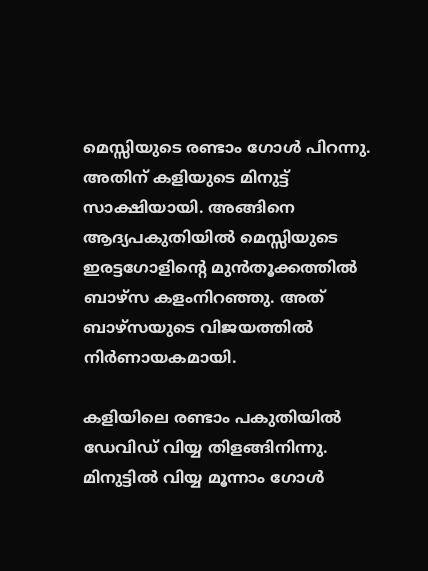മെസ്സിയുടെ രണ്ടാം ഗോള്‍ പിറന്നു. അതിന് കളിയുടെ മിനുട്ട് സാക്ഷിയായി. അങ്ങിനെ ആദ്യപകുതിയില്‍ മെസ്സിയുടെ ഇരട്ടഗോളിന്റെ മുന്‍തൂക്കത്തില്‍ ബാഴ്‌സ കളംനിറഞ്ഞു. അത് ബാഴ്‌സയുടെ വിജയത്തില്‍ നിര്‍ണായകമായി.

കളിയിലെ രണ്ടാം പകുതിയില്‍ ഡേവിഡ് വിയ്യ തിളങ്ങിനിന്നു. മിനുട്ടില്‍ വിയ്യ മൂന്നാം ഗോള്‍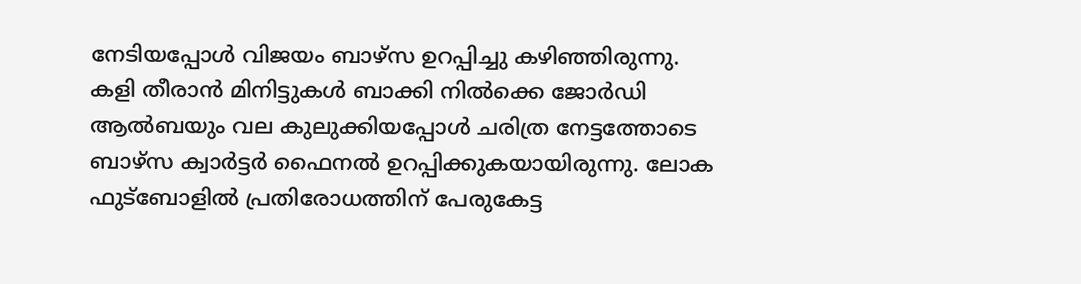നേടിയപ്പോള്‍ വിജയം ബാഴ്‌സ ഉറപ്പിച്ചു കഴിഞ്ഞിരുന്നു. കളി തീരാന്‍ മിനിട്ടുകള്‍ ബാക്കി നില്‍ക്കെ ജോര്‍ഡി ആല്‍ബയും വല കുലുക്കിയപ്പോള്‍ ചരിത്ര നേട്ടത്തോടെ ബാഴ്‌സ ക്വാര്‍ട്ടര്‍ ഫൈനല്‍ ഉറപ്പിക്കുകയായിരുന്നു. ലോക ഫുട്‌ബോളില്‍ പ്രതിരോധത്തിന് പേരുകേട്ട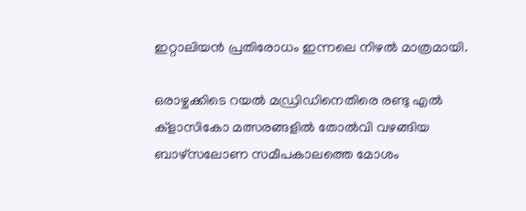ഇറ്റാലിയന്‍ പ്രതിരോധം ഇന്നലെ നിഴല്‍ മാത്രമായി.

ഒരാഴ്ചക്കിടെ റയല്‍ മഡ്രിഡിനെതിരെ രണ്ടു എല്‍ ക്‌ളാസികോ മത്സരങ്ങളില്‍ തോല്‍വി വഴങ്ങിയ ബാഴ്‌സലോണ സമീപകാലത്തെ മോശം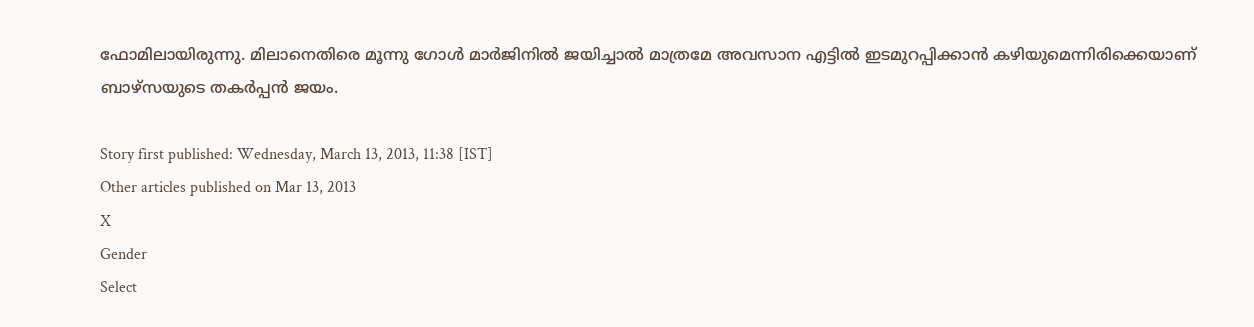ഫോമിലായിരുന്നു. മിലാനെതിരെ മൂന്നു ഗോള്‍ മാര്‍ജിനില്‍ ജയിച്ചാല്‍ മാത്രമേ അവസാന എട്ടില്‍ ഇടമുറപ്പിക്കാന്‍ കഴിയുമെന്നിരിക്കെയാണ് ബാഴ്‌സയുടെ തകര്‍പ്പന്‍ ജയം.

Story first published: Wednesday, March 13, 2013, 11:38 [IST]
Other articles published on Mar 13, 2013
X
Gender
Select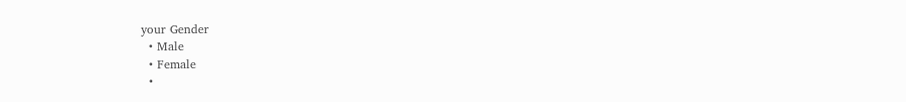your Gender
  • Male
  • Female
  •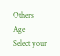Others
Age
Select your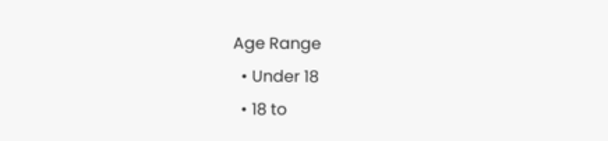Age Range
  • Under 18
  • 18 to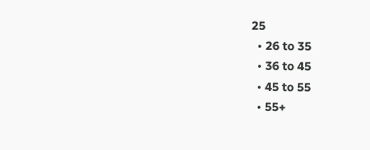25
  • 26 to 35
  • 36 to 45
  • 45 to 55
  • 55+